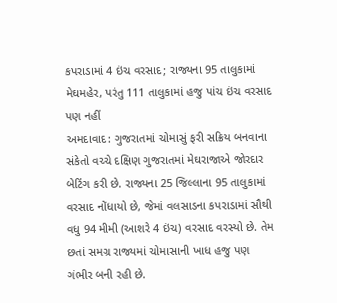કપરાડામાં 4 ઇંચ વરસાદ; રાજ્યના 95 તાલુકામાં મેઘમહેર, પરંતુ 111 તાલુકામાં હજુ પાંચ ઇંચ વરસાદ પણ નહીં
અમદાવાદ: ગુજરાતમાં ચોમાસું ફરી સક્રિય બનવાના સંકેતો વચ્ચે દક્ષિણ ગુજરાતમાં મેઘરાજાએ જોરદાર બેટિંગ કરી છે. રાજ્યના 25 જિલ્લાના 95 તાલુકામાં વરસાદ નોંધાયો છે, જેમાં વલસાડના કપરાડામાં સૌથી વધુ 94 મીમી (આશરે 4 ઇંચ) વરસાદ વરસ્યો છે. તેમ છતાં સમગ્ર રાજ્યમાં ચોમાસાની ખાધ હજુ પણ ગંભીર બની રહી છે.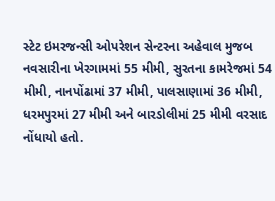સ્ટેટ ઇમરજન્સી ઓપરેશન સેન્ટરના અહેવાલ મુજબ નવસારીના ખેરગામમાં 55 મીમી, સુરતના કામરેજમાં 54 મીમી, નાનપોંઢામાં 37 મીમી, પાલસાણામાં 36 મીમી, ધરમપુરમાં 27 મીમી અને બારડોલીમાં 25 મીમી વરસાદ નોંધાયો હતો.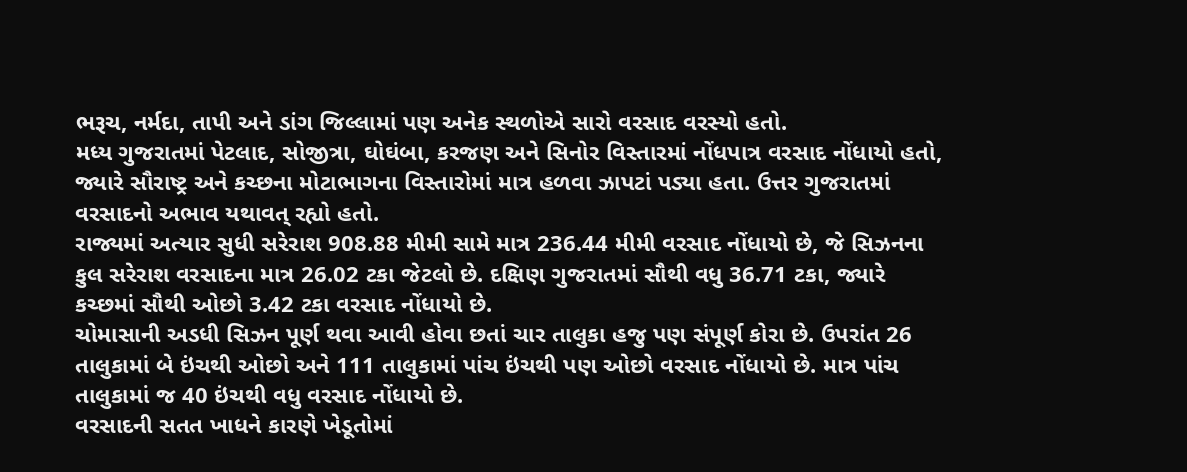ભરૂચ, નર્મદા, તાપી અને ડાંગ જિલ્લામાં પણ અનેક સ્થળોએ સારો વરસાદ વરસ્યો હતો.
મધ્ય ગુજરાતમાં પેટલાદ, સોજીત્રા, ઘોઘંબા, કરજણ અને સિનોર વિસ્તારમાં નોંધપાત્ર વરસાદ નોંધાયો હતો, જ્યારે સૌરાષ્ટ્ર અને કચ્છના મોટાભાગના વિસ્તારોમાં માત્ર હળવા ઝાપટાં પડ્યા હતા. ઉત્તર ગુજરાતમાં વરસાદનો અભાવ યથાવત્ રહ્યો હતો.
રાજ્યમાં અત્યાર સુધી સરેરાશ 908.88 મીમી સામે માત્ર 236.44 મીમી વરસાદ નોંધાયો છે, જે સિઝનના કુલ સરેરાશ વરસાદના માત્ર 26.02 ટકા જેટલો છે. દક્ષિણ ગુજરાતમાં સૌથી વધુ 36.71 ટકા, જ્યારે કચ્છમાં સૌથી ઓછો 3.42 ટકા વરસાદ નોંધાયો છે.
ચોમાસાની અડધી સિઝન પૂર્ણ થવા આવી હોવા છતાં ચાર તાલુકા હજુ પણ સંપૂર્ણ કોરા છે. ઉપરાંત 26 તાલુકામાં બે ઇંચથી ઓછો અને 111 તાલુકામાં પાંચ ઇંચથી પણ ઓછો વરસાદ નોંધાયો છે. માત્ર પાંચ તાલુકામાં જ 40 ઇંચથી વધુ વરસાદ નોંધાયો છે.
વરસાદની સતત ખાધને કારણે ખેડૂતોમાં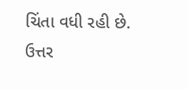ચિંતા વધી રહી છે. ઉત્તર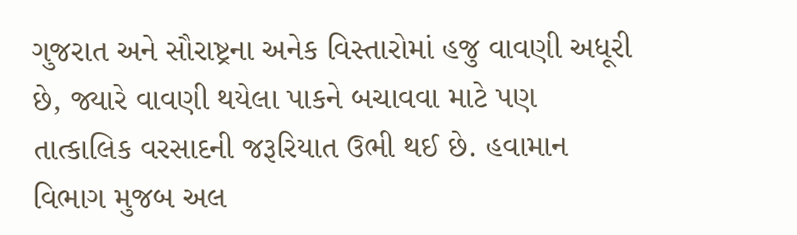ગુજરાત અને સૌરાષ્ટ્રના અનેક વિસ્તારોમાં હજુ વાવણી અધૂરી છે, જ્યારે વાવણી થયેલા પાકને બચાવવા માટે પણ તાત્કાલિક વરસાદની જરૂરિયાત ઉભી થઈ છે. હવામાન વિભાગ મુજબ અલ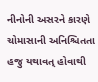નીનોની અસરને કારણે ચોમાસાની અનિશ્ચિતતા હજુ યથાવત્ હોવાથી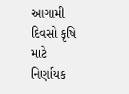આગામી દિવસો કૃષિ માટે નિર્ણાયક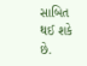સાબિત થઈ શકે છે.